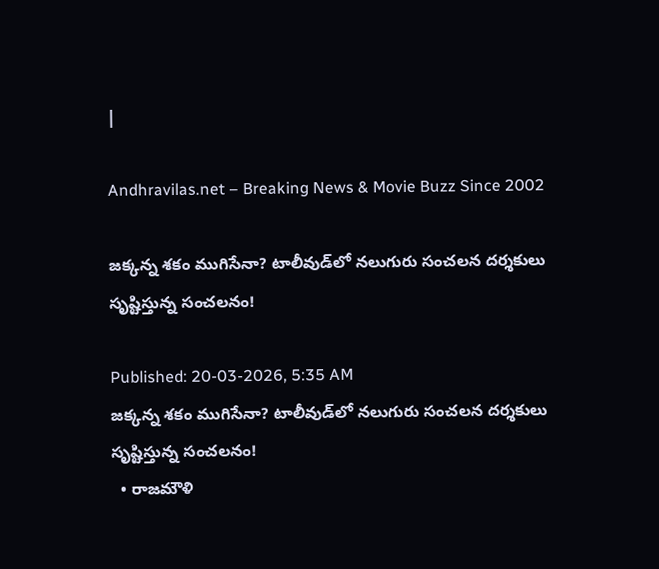|

Andhravilas.net – Breaking News & Movie Buzz Since 2002

జక్కన్న శకం ముగిసేనా? టాలీవుడ్‌లో నలుగురు సంచలన దర్శకులు సృష్టిస్తున్న సంచలనం!

Published: 20-03-2026, 5:35 AM
జక్కన్న శకం ముగిసేనా? టాలీవుడ్‌లో నలుగురు సంచలన దర్శకులు సృష్టిస్తున్న సంచలనం!
  • రాజమౌళి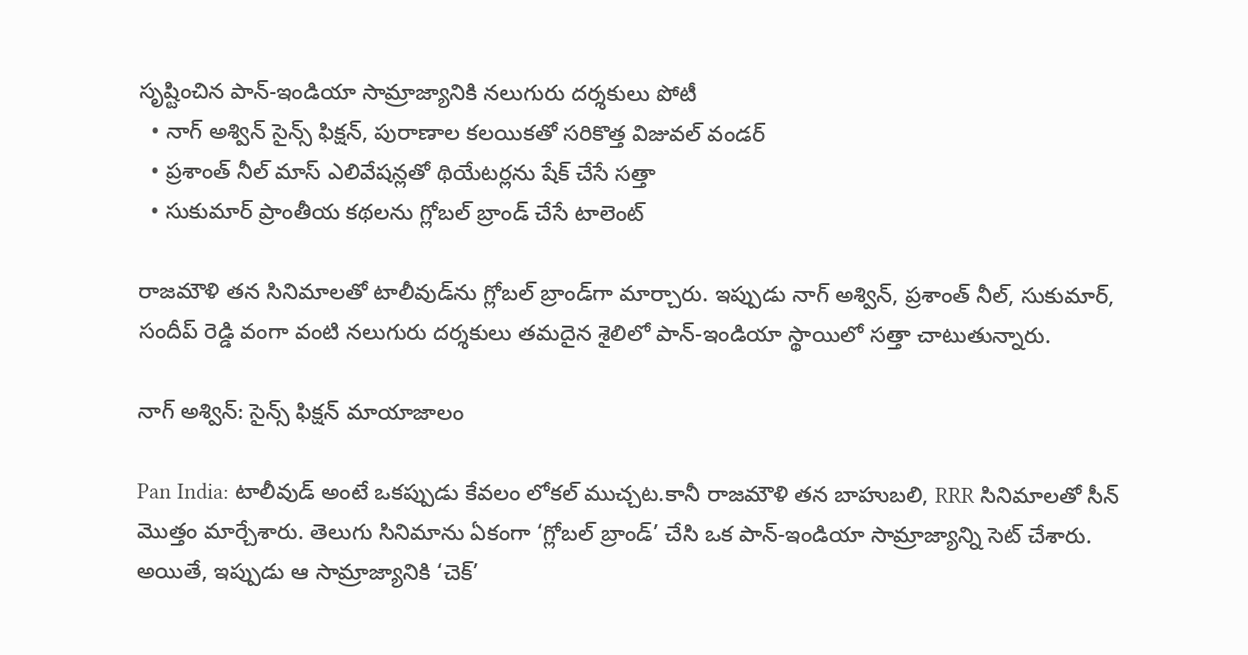సృష్టించిన పాన్-ఇండియా సామ్రాజ్యానికి నలుగురు దర్శకులు పోటీ
  • నాగ్ అశ్విన్ సైన్స్ ఫిక్షన్, పురాణాల కలయికతో సరికొత్త విజువల్ వండర్
  • ప్రశాంత్ నీల్ మాస్ ఎలివేషన్లతో థియేటర్లను షేక్ చేసే సత్తా
  • సుకుమార్ ప్రాంతీయ కథలను గ్లోబల్ బ్రాండ్ చేసే టాలెంట్

రాజమౌళి తన సినిమాలతో టాలీవుడ్‌ను గ్లోబల్ బ్రాండ్‌గా మార్చారు. ఇప్పుడు నాగ్ అశ్విన్, ప్రశాంత్ నీల్, సుకుమార్, సందీప్ రెడ్డి వంగా వంటి నలుగురు దర్శకులు తమదైన శైలిలో పాన్-ఇండియా స్థాయిలో సత్తా చాటుతున్నారు.

నాగ్ అశ్విన్: సైన్స్ ఫిక్షన్ మాయాజాలం

Pan India: టాలీవుడ్ అంటే ఒకప్పుడు కేవలం లోకల్ ముచ్చట.కానీ రాజమౌళి తన బాహుబలి, RRR సినిమాలతో సీన్ మొత్తం మార్చేశారు. తెలుగు సినిమాను ఏకంగా ‘గ్లోబల్ బ్రాండ్’ చేసి ఒక పాన్-ఇండియా సామ్రాజ్యాన్ని సెట్ చేశారు. అయితే, ఇప్పుడు ఆ సామ్రాజ్యానికి ‘చెక్’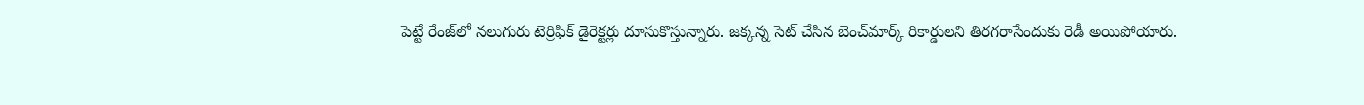పెట్టే రేంజ్‌లో నలుగురు టెర్రిఫిక్ డైరెక్టర్లు దూసుకొస్తున్నారు. జక్కన్న సెట్ చేసిన బెంచ్‌మార్క్ రికార్డులని తిరగరాసేందుకు రెడీ అయిపోయారు.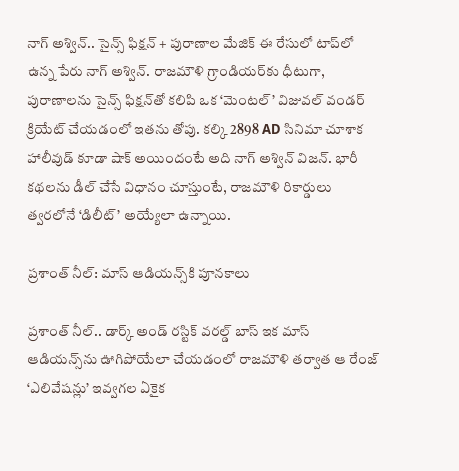నాగ్ అశ్విన్.. సైన్స్ ఫిక్షన్ + పురాణాల మేజిక్ ఈ రేసులో టాప్‌లో ఉన్న పేరు నాగ్ అశ్విన్. రాజమౌళి గ్రాండియర్‌కు ధీటుగా, పురాణాలను సైన్స్ ఫిక్షన్‌తో కలిపి ఒక ‘మెంటల్’ విజువల్ వండర్ క్రియేట్ చేయడంలో ఇతను తోపు. కల్కి 2898 AD సినిమా చూశాక హాలీవుడ్ కూడా షాక్ అయిందంటే అది నాగ్ అశ్విన్ విజన్. భారీ కథలను డీల్ చేసే విధానం చూస్తుంటే, రాజమౌళి రికార్డులు త్వరలోనే ‘డిలీట్’ అయ్యేలా ఉన్నాయి.

ప్రశాంత్ నీల్: మాస్ ఆడియన్స్‌కి పూనకాలు

ప్రశాంత్ నీల్.. డార్క్ అండ్ రస్టిక్ వరల్డ్ బాస్ ఇక మాస్ ఆడియన్స్‌ను ఊగిపోయేలా చేయడంలో రాజమౌళి తర్వాత ఆ రేంజ్ ‘ఎలివేషన్లు’ ఇవ్వగల ఏకైక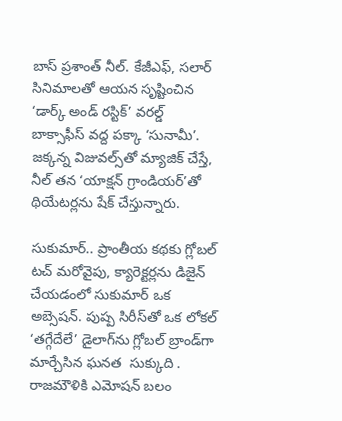బాస్ ప్రశాంత్ నీల్. కేజీఎఫ్, సలార్ సినిమాలతో ఆయన సృష్టించిన ‘డార్క్ అండ్ రస్టిక్’ వరల్డ్ బాక్సాఫీస్ వద్ద పక్కా ‘సునామీ’. జక్కన్న విజువల్స్‌తో మ్యాజిక్ చేస్తే, నీల్ తన ‘యాక్షన్ గ్రాండియర్’తో థియేటర్లను షేక్ చేస్తున్నారు.

సుకుమార్.. ప్రాంతీయ కథకు గ్లోబల్ టచ్ మరోవైపు, క్యారెక్టర్లను డిజైన్ చేయడంలో సుకుమార్ ఒక అబ్సెషన్. పుష్ప సిరీస్‌తో ఒక లోకల్ ‘తగ్గేదేలే’ డైలాగ్‌ను గ్లోబల్ బ్రాండ్‌గా మార్చేసిన ఘనత  సుక్కుది . రాజమౌళికి ఎమోషన్ బలం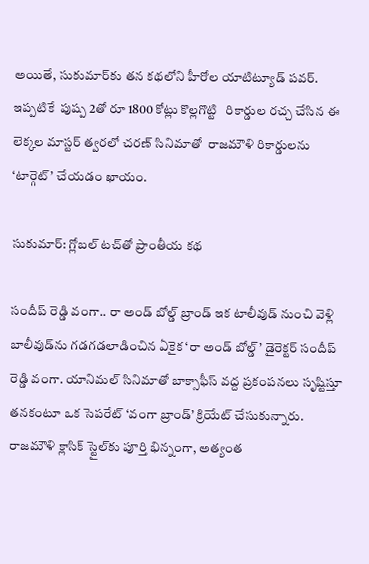అయితే, సుకుమార్‌కు తన కథలోని హీరోల యాటిట్యూడ్ పవర్. ఇప్పటికే  పుష్ప 2తో రూ 1800 కోట్లు కొల్లగొట్టి   రికార్డుల రచ్చ చేసిన ఈ లెక్కల మాస్టర్ త్వరలో చరణ్ సినిమాతో  రాజమౌళి రికార్డులను ‘టార్గెట్’ చేయడం ఖాయం.

సుకుమార్: గ్లోబల్ టచ్‌తో ప్రాంతీయ కథ

సందీప్ రెడ్డి వంగా.. రా అండ్ బోల్డ్ బ్రాండ్ ఇక టాలీవుడ్ నుంచి వెళ్లి బాలీవుడ్‌ను గడగడలాడించిన ఏకైక ‘రా అండ్ బోల్డ్’ డైరెక్టర్ సందీప్ రెడ్డి వంగా. యానిమల్ సినిమాతో బాక్సాఫీస్ వద్ద ప్రకంపనలు సృష్టిస్తూ తనకంటూ ఒక సెపరేట్ ‘వంగా బ్రాండ్’ క్రియేట్ చేసుకున్నారు. రాజమౌళి క్లాసిక్ స్టైల్‌కు పూర్తి భిన్నంగా, అత్యంత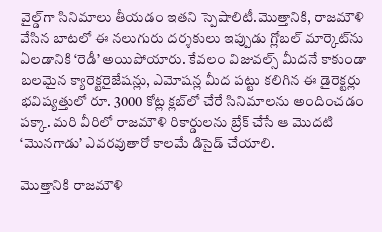వైల్డ్‌గా సినిమాలు తీయడం ఇతని స్పెషాలిటీ.మొత్తానికి, రాజమౌళి వేసిన బాటలో ఈ నలుగురు దర్శకులు ఇప్పుడు గ్లోబల్ మార్కెట్‌ను ఏలడానికి ‘రెడీ’ అయిపోయారు. కేవలం విజువల్స్ మీదనే కాకుండా బలమైన క్యారెక్టరైజేషన్లు, ఎమోషన్ల మీద పట్టు కలిగిన ఈ డైరెక్టర్లు భవిష్యత్తులో రూ. 3000 కోట్ల క్లబ్‌లో చేరే సినిమాలను అందించడం పక్కా. మరి వీరిలో రాజమౌళి రికార్డులను బ్రేక్ చేసే ఆ మొదటి ‘మొనగాడు’ ఎవరవుతారో కాలమే డిసైడ్ చేయాలి.

మొత్తానికి రాజమౌళి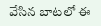వేసిన బాటలో ఈ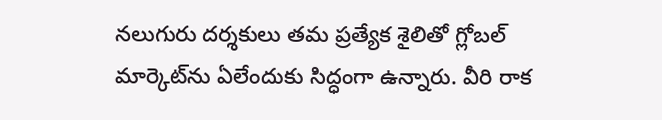నలుగురు దర్శకులు తమ ప్రత్యేక శైలితో గ్లోబల్ మార్కెట్‌ను ఏలేందుకు సిద్ధంగా ఉన్నారు. వీరి రాక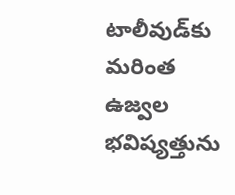టాలీవుడ్‌కు మరింత ఉజ్వల భవిష్యత్తును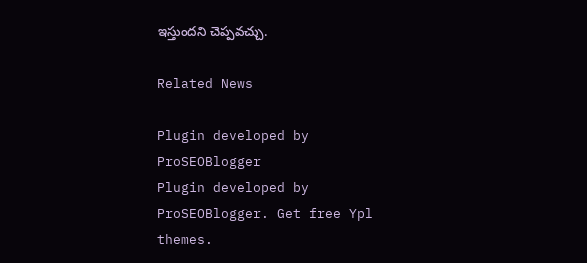ఇస్తుందని చెప్పవచ్చు.

Related News

Plugin developed by ProSEOBlogger
Plugin developed by ProSEOBlogger. Get free Ypl themes.